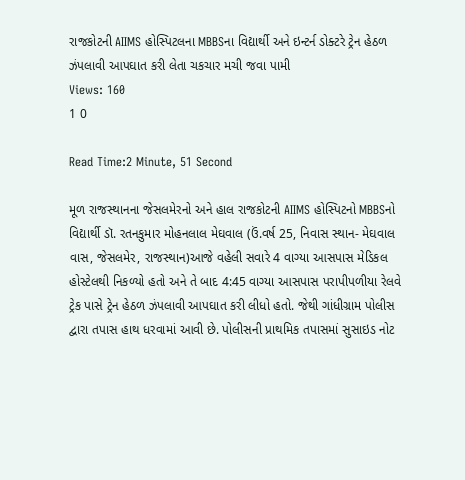રાજકોટની AIIMS હોસ્પિટલના MBBSના વિદ્યાર્થી અને ઇન્ટર્ન ડોક્ટરે ટ્રેન હેઠળ ઝંપલાવી આપઘાત કરી લેતા ચકચાર મચી જવા પામી
Views: 160
1 0

Read Time:2 Minute, 51 Second

મૂળ રાજસ્થાનના જેસલમેરનો અને હાલ રાજકોટની AIIMS હોસ્પિટનો MBBSનો વિદ્યાર્થી ડૉ. રતનકુમાર મોહનલાલ મેઘવાલ (ઉં.વર્ષ 25, નિવાસ સ્થાન- મેઘવાલ વાસ, જેસલમેર, રાજસ્થાન)આજે વહેલી સવારે 4 વાગ્યા આસપાસ મેડિકલ હોસ્ટેલથી નિકળ્યો હતો અને તે બાદ 4:45 વાગ્યા આસપાસ પરાપીપળીયા રેલવે ટ્રેક પાસે ટ્રેન હેઠળ ઝંપલાવી આપઘાત કરી લીધો હતો. જેથી ગાંધીગ્રામ પોલીસ દ્વારા તપાસ હાથ ધરવામાં આવી છે. પોલીસની પ્રાથમિક તપાસમાં સુસાઇડ નોટ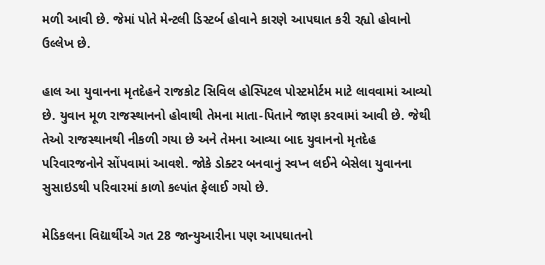મળી આવી છે. જેમાં પોતે મેન્ટલી ડિસ્ટર્બ હોવાને કારણે આપઘાત કરી રહ્યો હોવાનો ઉલ્લેખ છે.

હાલ આ યુવાનના મૃતદેહને રાજકોટ સિવિલ હોસ્પિટલ પોસ્ટમોર્ટમ માટે લાવવામાં આવ્યો છે. યુવાન મૂળ રાજસ્થાનનો હોવાથી તેમના માતા-પિતાને જાણ કરવામાં આવી છે. જેથી તેઓ રાજસ્થાનથી નીકળી ગયા છે અને તેમના આવ્યા બાદ યુવાનનો મૃતદેહ પરિવારજનોને સોંપવામાં આવશે. જોકે ડોક્ટર બનવાનું સ્વપ્ન લઈને બેસેલા યુવાનના સુસાઇડથી પરિવારમાં કાળો કલ્પાંત ફેલાઈ ગયો છે.

મેડિકલના વિદ્યાર્થીએ ગત 28 જાન્યુઆરીના પણ આપઘાતનો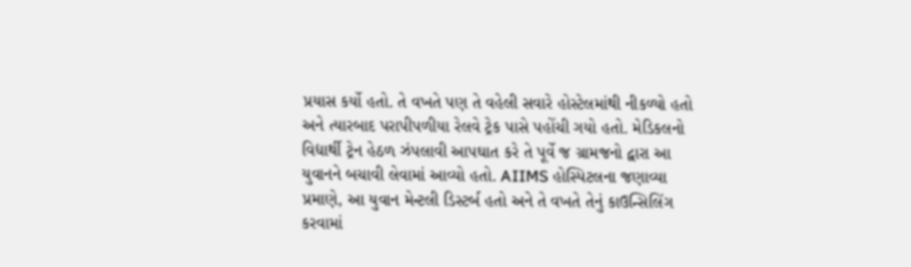પ્રયાસ કર્યો હતો. તે વખતે પણ તે વહેલી સવારે હોસ્ટેલમાંથી નીકળ્યો હતો અને ત્યારબાદ પરાપીપળીયા રેલવે ટ્રેક પાસે પહોંચી ગયો હતો. મેડિકલનો વિદ્યાર્થી ટ્રેન હેઠળ ઝંપલાવી આપઘાત કરે તે પૂર્વે જ ગ્રામજનો દ્વારા આ યુવાનને બચાવી લેવામાં આવ્યો હતો. AIIMS હોસ્પિટલના જણાવ્યા પ્રમાણે, આ યુવાન મેન્ટલી ડિસ્ટર્બ હતો અને તે વખતે તેનું કાઉન્સિલિંગ કરવામાં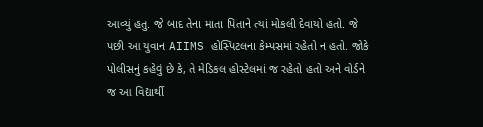આવ્યું હતુ. જે બાદ તેના માતા પિતાને ત્યાં મોકલી દેવાયો હતો. જે પછી આ યુવાન AIIMS હોસ્પિટલના કેમ્પસમાં રહેતો ન હતો. જોકે પોલીસનું કહેવું છે કે, તે મેડિકલ હોસ્ટેલમાં જ રહેતો હતો અને વોર્ડને જ આ વિદ્યાર્થી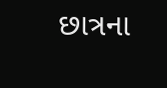છાત્રના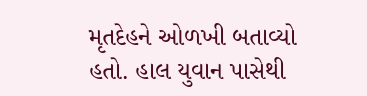મૃતદેહને ઓળખી બતાવ્યો હતો. હાલ યુવાન પાસેથી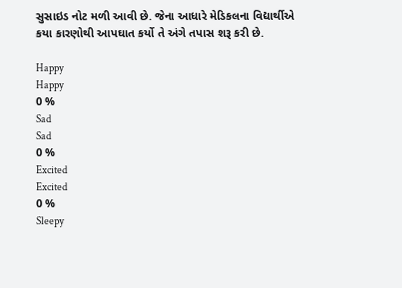સુસાઇડ નોટ મળી આવી છે. જેના આધારે મેડિકલના વિદ્યાર્થીએ કયા કારણોથી આપઘાત કર્યો તે અંગે તપાસ શરૂ કરી છે.

Happy
Happy
0 %
Sad
Sad
0 %
Excited
Excited
0 %
Sleepy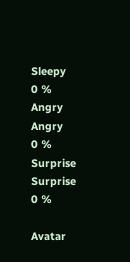Sleepy
0 %
Angry
Angry
0 %
Surprise
Surprise
0 %

Avatar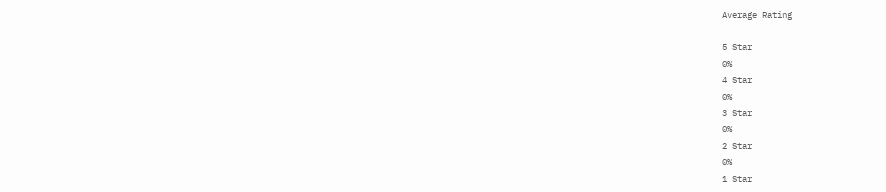Average Rating

5 Star
0%
4 Star
0%
3 Star
0%
2 Star
0%
1 Star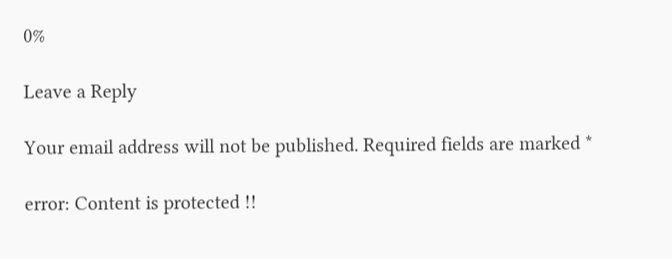0%

Leave a Reply

Your email address will not be published. Required fields are marked *

error: Content is protected !!